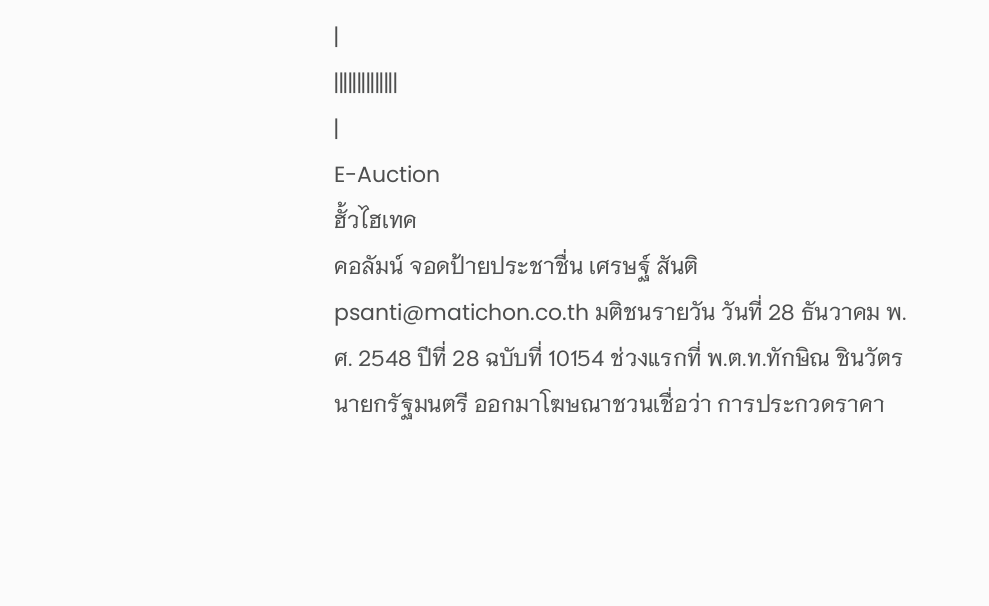|
||||||||||||||
|
E-Auction
ฮั้วไฮเทค
คอลัมน์ จอดป้ายประชาชื่น เศรษฐ์ สันติ psanti@matichon.co.th มติชนรายวัน วันที่ 28 ธันวาคม พ.ศ. 2548 ปีที่ 28 ฉบับที่ 10154 ช่วงแรกที่ พ.ต.ท.ทักษิณ ชินวัตร นายกรัฐมนตรี ออกมาโฆษณาชวนเชื่อว่า การประกวดราคา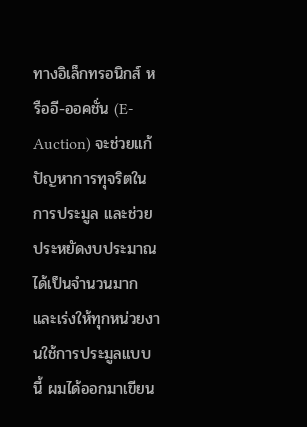ทางอิเล็กทรอนิกส์ หรืออี-ออคชั่น (E-Auction) จะช่วยแก้ปัญหาการทุจริตในการประมูล และช่วยประหยัดงบประมาณได้เป็นจำนวนมาก และเร่งให้ทุกหน่วยงานใช้การประมูลแบบนี้ ผมได้ออกมาเขียน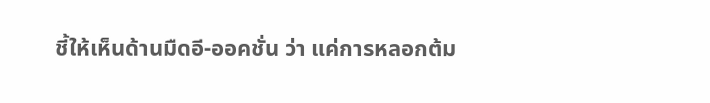ชี้ให้เห็นด้านมืดอี-ออคชั่น ว่า แค่การหลอกต้ม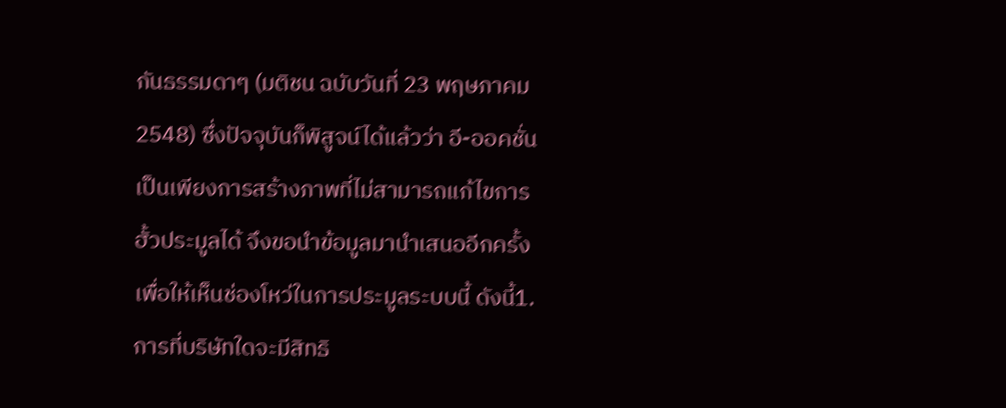กันธรรมดาๆ (มติชน ฉบับวันที่ 23 พฤษภาคม 2548) ซึ่งปัจจุบันก็พิสูจน์ได้แล้วว่า อี-ออคชั่นเป็นเพียงการสร้างภาพที่ไม่สามารถแก้ไขการฮั้วประมูลได้ จึงขอนำข้อมูลมานำเสนออีกครั้ง เพื่อให้เห็นช่องโหว่ในการประมูลระบบนี้ ดังนี้1.การที่บริษัทใดจะมีสิทธิ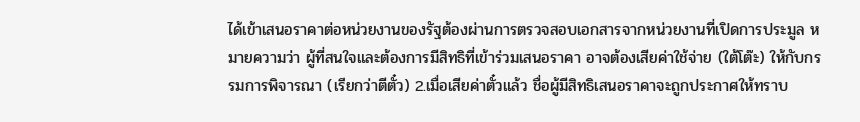ได้เข้าเสนอราคาต่อหน่วยงานของรัฐต้องผ่านการตรวจสอบเอกสารจากหน่วยงานที่เปิดการประมูล หมายความว่า ผู้ที่สนใจและต้องการมีสิทธิที่เข้าร่วมเสนอราคา อาจต้องเสียค่าใช้จ่าย (ใต้โต๊ะ) ให้กับกรรมการพิจารณา (เรียกว่าตีตั๋ว) 2.เมื่อเสียค่าตั๋วแล้ว ชื่อผู้มีสิทธิเสนอราคาจะถูกประกาศให้ทราบ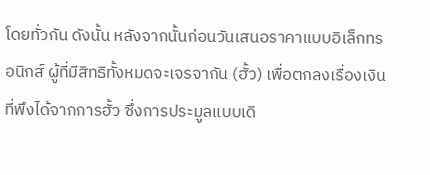โดยทั่วกัน ดังนั้น หลังจากนั้นก่อนวันเสนอราคาแบบอิเล็กทรอนิกส์ ผู้ที่มีสิทธิทั้งหมดจะเจรจากัน (ฮั้ว) เพื่อตกลงเรื่องเงินที่พึงได้จากการฮั้ว ซึ่งการประมูลแบบเดิ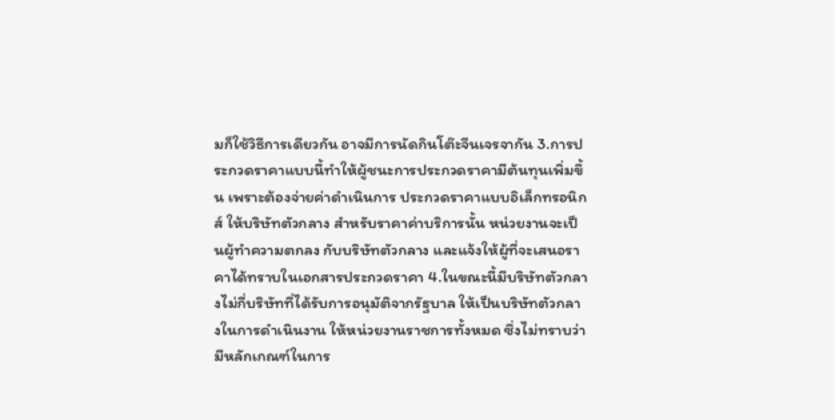มก็ใช้วิธีการเดียวกัน อาจมีการนัดกินโต๊ะจีนเจรจากัน 3.การประกวดราคาแบบนี้ทำให้ผู้ชนะการประกวดราคามีต้นทุนเพิ่มขึ้น เพราะต้องจ่ายค่าดำเนินการ ประกวดราคาแบบอิเล็กทรอนิกส์ ให้บริษัทตัวกลาง สำหรับราคาค่าบริการนั้น หน่วยงานจะเป็นผู้ทำความตกลง กับบริษัทตัวกลาง และแจ้งให้ผู้ที่จะเสนอราคาได้ทราบในเอกสารประกวดราคา 4.ในขณะนี้มีบริษัทตัวกลางไม่กี่บริษัทที่ได้รับการอนุมัติจากรัฐบาล ให้เป็นบริษัทตัวกลางในการดำเนินงาน ให้หน่วยงานราชการทั้งหมด ซึ่งไม่ทราบว่ามีหลักเกณฑ์ในการ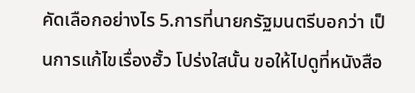คัดเลือกอย่างไร 5.การที่นายกรัฐมนตรีบอกว่า เป็นการแก้ไขเรื่องฮั้ว โปร่งใสนั้น ขอให้ไปดูที่หนังสือ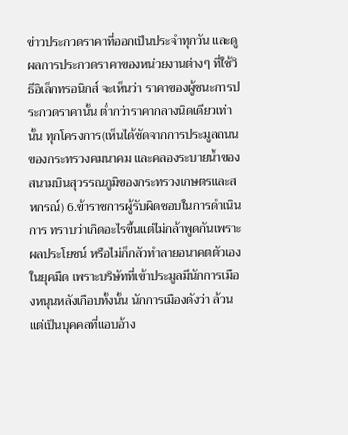ข่าวประกวดราคาที่ออกเป็นประจำทุกวัน และดูผลการประกวดราคาของหน่วยงานต่างๆ ที่ใช้วิธีอิเล็กทรอนิกส์ จะเห็นว่า ราคาของผู้ชนะการประกวดราคานั้น ต่ำกว่าราคากลางนิดเดียวเท่านั้น ทุกโครงการ(เห็นได้ชัดจากการประมูลถนนของกระทรวงคมนาคม และคลองระบายน้ำของสนามบินสุวรรณภูมิของกระทรวงเกษตรและสหกรณ์) 6.ข้าราชการผู้รับผิดชอบในการดำเนินการ ทราบว่าเกิดอะไรขึ้นแต่ไม่กล้าพูดกันเพราะผลประโยชน์ หรือไม่ก็กลัวทำลายอนาคตตัวเองในยุคมืด เพราะบริษัทที่เข้าประมูลมีนักการเมืองหนุนหลังเกือบทั้งนั้น นักการเมืองดังว่า ล้วนแต่เป็นบุคคลที่แอบอ้าง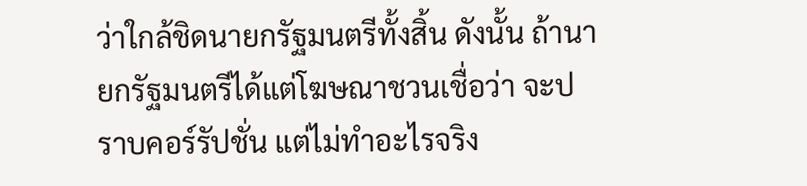ว่าใกล้ชิดนายกรัฐมนตรีทั้งสิ้น ดังนั้น ถ้านายกรัฐมนตรีได้แต่โฆษณาชวนเชื่อว่า จะปราบคอร์รัปชั่น แต่ไม่ทำอะไรจริง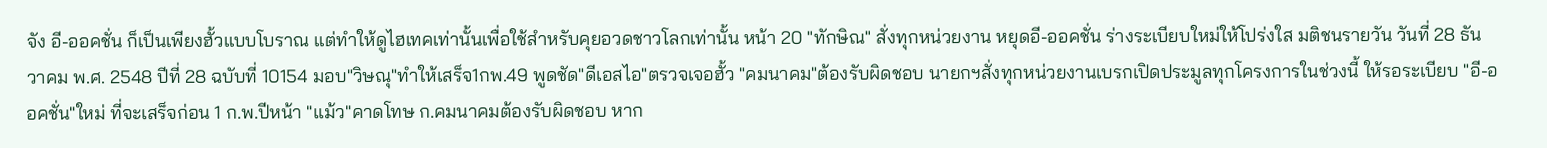จัง อี-ออคชั่น ก็เป็นเพียงฮั้วแบบโบราณ แต่ทำให้ดูไฮเทคเท่านั้นเพื่อใช้สำหรับคุยอวดชาวโลกเท่านั้น หน้า 20 "ทักษิณ" สั่งทุกหน่วยงาน หยุดอี-ออคชั่น ร่างระเบียบใหม่ให้โปร่งใส มติชนรายวัน วันที่ 28 ธันวาคม พ.ศ. 2548 ปีที่ 28 ฉบับที่ 10154 มอบ"วิษณุ"ทำให้เสร็จ1กพ.49 พูดชัด"ดีเอสไอ"ตรวจเจอฮั้ว "คมนาคม"ต้องรับผิดชอบ นายกฯสั่งทุกหน่วยงานเบรกเปิดประมูลทุกโครงการในช่วงนี้ ให้รอระเบียบ "อี-ออคชั่น"ใหม่ ที่จะเสร็จก่อน 1 ก.พ.ปีหน้า "แม้ว"คาดโทษ ก.คมนาคมต้องรับผิดชอบ หาก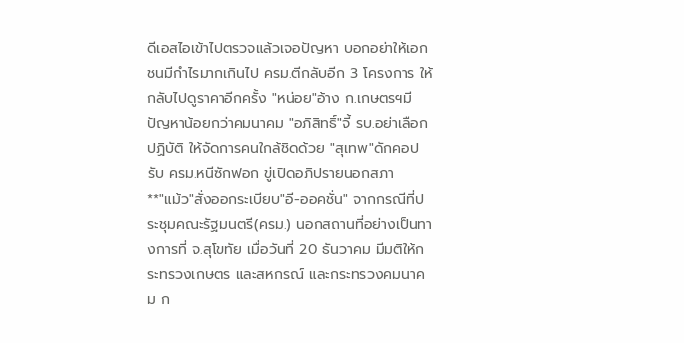ดีเอสไอเข้าไปตรวจแล้วเจอปัญหา บอกอย่าให้เอกชนมีกำไรมากเกินไป ครม.ตีกลับอีก 3 โครงการ ให้กลับไปดูราคาอีกครั้ง "หน่อย"อ้าง ก.เกษตรฯมีปัญหาน้อยกว่าคมนาคม "อภิสิทธิ์"จี้ รบ.อย่าเลือกปฏิบัติ ให้จัดการคนใกล้ชิดด้วย "สุเทพ"ดักคอปรับ ครม.หนีซักฟอก ขู่เปิดอภิปรายนอกสภา
**"แม้ว"สั่งออกระเบียบ"อี-ออคชั่น" จากกรณีที่ประชุมคณะรัฐมนตรี(ครม.) นอกสถานที่อย่างเป็นทางการที่ จ.สุโขทัย เมื่อวันที่ 20 ธันวาคม มีมติให้กระทรวงเกษตร และสหกรณ์ และกระทรวงคมนาคม ก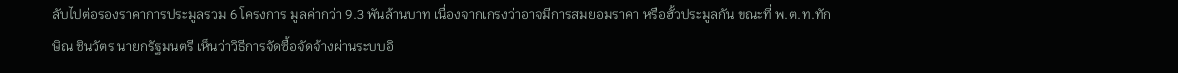ลับไปต่อรองราคาการประมูลรวม 6 โครงการ มูลค่ากว่า 9.3 พันล้านบาท เนื่องจากเกรงว่าอาจมีการสมยอมราคา หรือฮั้วประมูลกัน ขณะที่ พ.ต.ท.ทักษิณ ชินวัตร นายกรัฐมนตรี เห็นว่าวิธีการจัดซื้อจัดจ้างผ่านระบบอิ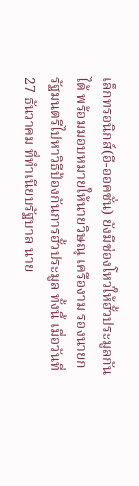เล็กทรอนิกส์(อี-ออคชั่น) ยังมีช่องโหว่ให้ฮั้วประมูลกันได้ พร้อมมอบหมายให้นายวิษณุ เครืองาม รองนายกรัฐมนตรีไปหาวิธีป้องกันการฮั้วประมูล ทั้งนี้ เมื่อวันที่ 27 ธันวาคม ที่ทำเนียบรัฐบาล นาย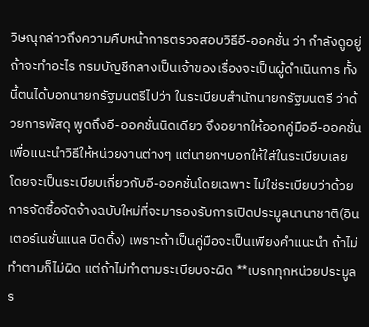วิษณุกล่าวถึงความคืบหน้าการตรวจสอบวิธีอี-ออคชั่น ว่า กำลังดูอยู่ ถ้าจะทำอะไร กรมบัญชีกลางเป็นเจ้าของเรื่องจะเป็นผู้ดำเนินการ ทั้งนี้ตนได้บอกนายกรัฐมนตรีไปว่า ในระเบียบสำนักนายกรัฐมนตรี ว่าด้วยการพัสดุ พูดถึงอี-ออคชั่นนิดเดียว จึงอยากให้ออกคู่มืออี-ออคชั่น เพื่อแนะนำวิธีให้หน่วยงานต่างๆ แต่นายกฯบอกให้ใส่ในระเบียบเลย โดยจะเป็นระเบียบเกี่ยวกับอี-ออคชั่นโดยเฉพาะ ไม่ใช่ระเบียบว่าด้วยการจัดซื้อจัดจ้างฉบับใหม่ที่จะมารองรับการเปิดประมูลนานาชาติ(อินเตอร์เนชั่นแนล บิดดิ้ง) เพราะถ้าเป็นคู่มือจะเป็นเพียงคำแนะนำ ถ้าไม่ทำตามก็ไม่ผิด แต่ถ้าไม่ทำตามระเบียบจะผิด **เบรกทุกหน่วยประมูลร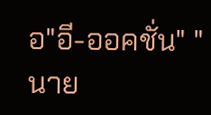อ"อี-ออคชั่น" "นาย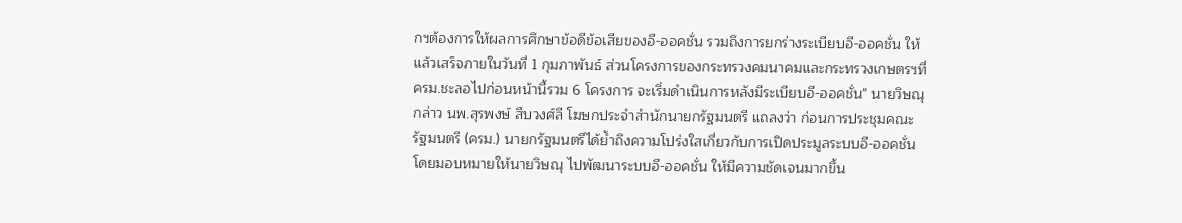กฯต้องการให้ผลการศึกษาข้อดีข้อเสียของอี-ออคชั่น รวมถึงการยกร่างระเบียบอี-ออคชั่น ให้แล้วเสร็จภายในวันที่ 1 กุมภาพันธ์ ส่วนโครงการของกระทรวงคมนาคมและกระทรวงเกษตรฯที่ ครม.ชะลอไปก่อนหน้านี้รวม 6 โครงการ จะเริ่มดำเนินการหลังมีระเบียบอี-ออคชั่น" นายวิษณุกล่าว นพ.สุรพงษ์ สืบวงศ์ลี โฆษกประจำสำนักนายกรัฐมนตรี แถลงว่า ก่อนการประชุมคณะรัฐมนตรี (ครม.) นายกรัฐมนตรีได้ย้ำถึงความโปร่งใสเกี่ยวกับการเปิดประมูลระบบอี-ออคชั่น โดยมอบหมายให้นายวิษณุ ไปพัฒนาระบบอี-ออคชั่น ให้มีความชัดเจนมากขึ้น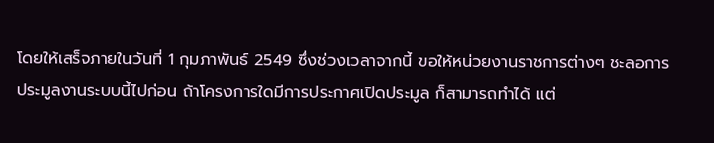โดยให้เสร็จภายในวันที่ 1 กุมภาพันธ์ 2549 ซึ่งช่วงเวลาจากนี้ ขอให้หน่วยงานราชการต่างๆ ชะลอการประมูลงานระบบนี้ไปก่อน ถ้าโครงการใดมีการประกาศเปิดประมูล ก็สามารถทำได้ แต่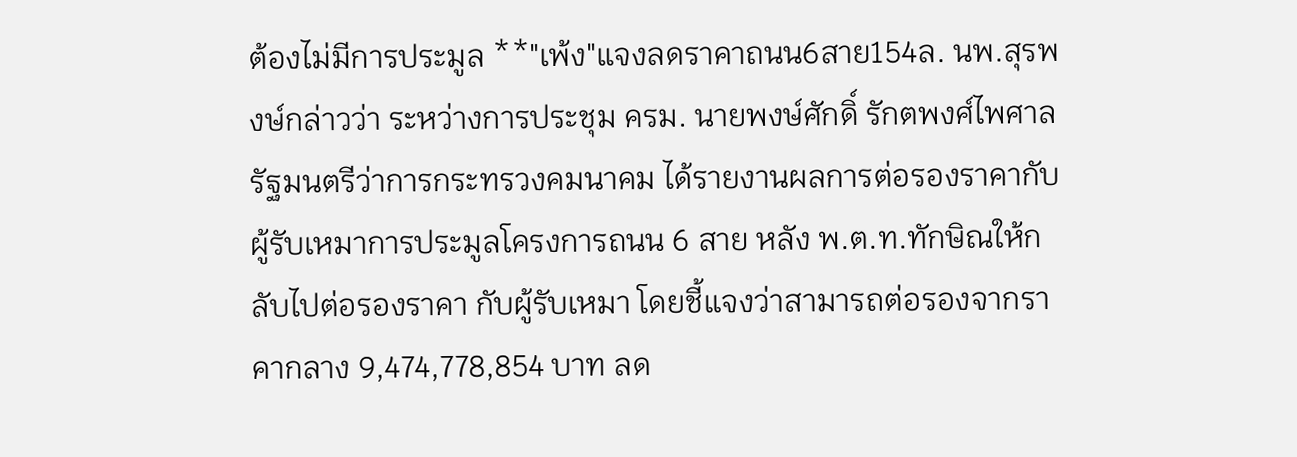ต้องไม่มีการประมูล **"เพ้ง"แจงลดราคาถนน6สาย154ล. นพ.สุรพงษ์กล่าวว่า ระหว่างการประชุม ครม. นายพงษ์ศักดิ์ รักตพงศ์ไพศาล รัฐมนตรีว่าการกระทรวงคมนาคม ได้รายงานผลการต่อรองราคากับผู้รับเหมาการประมูลโครงการถนน 6 สาย หลัง พ.ต.ท.ทักษิณให้กลับไปต่อรองราคา กับผู้รับเหมา โดยชี้แจงว่าสามารถต่อรองจากราคากลาง 9,474,778,854 บาท ลด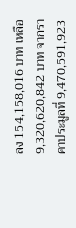ลง 154,158,016 บาท เหลือ 9,320,620,842 บาท จากราคาประมูลที่ 9,470,591,923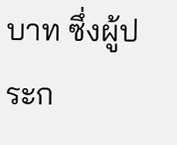บาท ซึ่งผู้ประก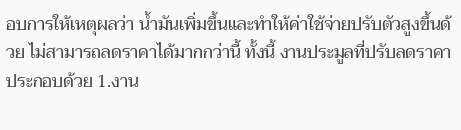อบการให้เหตุผลว่า น้ำมันเพิ่มขึ้นและทำให้ค่าใช้จ่ายปรับตัวสูงขึ้นด้วย ไม่สามารถลดราคาได้มากกว่านี้ ทั้งนี้ งานประมูลที่ปรับลดราคา ประกอบด้วย 1.งาน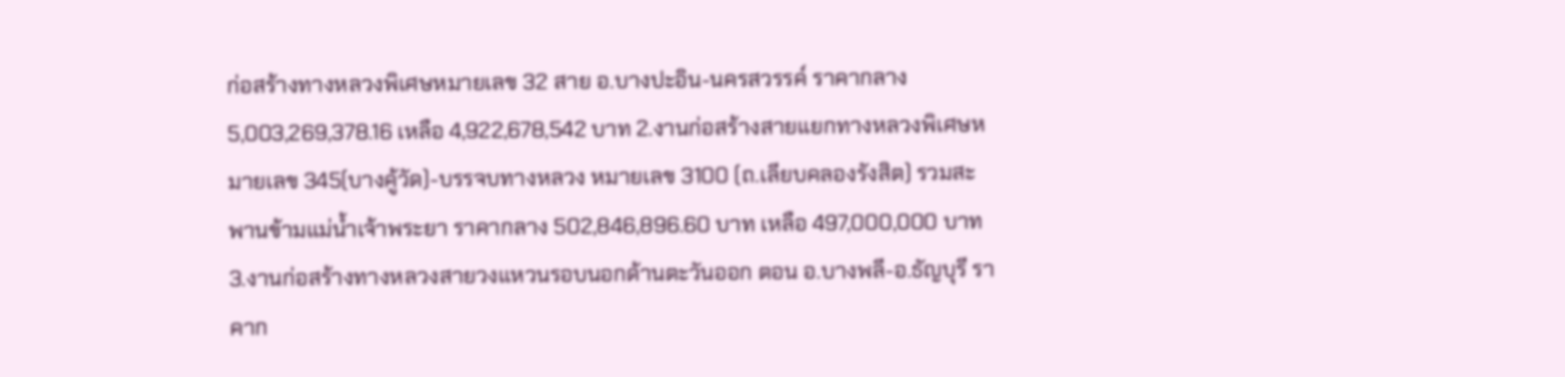ก่อสร้างทางหลวงพิเศษหมายเลข 32 สาย อ.บางปะอิน-นครสวรรค์ ราคากลาง 5,003,269,378.16 เหลือ 4,922,678,542 บาท 2.งานก่อสร้างสายแยกทางหลวงพิเศษหมายเลข 345(บางคู้วัด)-บรรจบทางหลวง หมายเลข 3100 (ถ.เลียบคลองรังสิต) รวมสะพานข้ามแม่น้ำเจ้าพระยา ราคากลาง 502,846,896.60 บาท เหลือ 497,000,000 บาท 3.งานก่อสร้างทางหลวงสายวงแหวนรอบนอกด้านตะวันออก ตอน อ.บางพลี-อ.ธัญบุรี ราคาก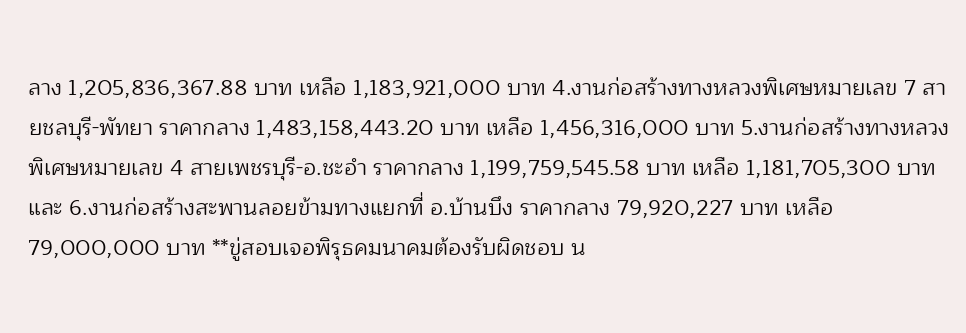ลาง 1,205,836,367.88 บาท เหลือ 1,183,921,000 บาท 4.งานก่อสร้างทางหลวงพิเศษหมายเลข 7 สายชลบุรี-พัทยา ราคากลาง 1,483,158,443.20 บาท เหลือ 1,456,316,000 บาท 5.งานก่อสร้างทางหลวงพิเศษหมายเลข 4 สายเพชรบุรี-อ.ชะอำ ราคากลาง 1,199,759,545.58 บาท เหลือ 1,181,705,300 บาท และ 6.งานก่อสร้างสะพานลอยข้ามทางแยกที่ อ.บ้านบึง ราคากลาง 79,920,227 บาท เหลือ 79,000,000 บาท **ขู่สอบเจอพิรุธคมนาคมต้องรับผิดชอบ น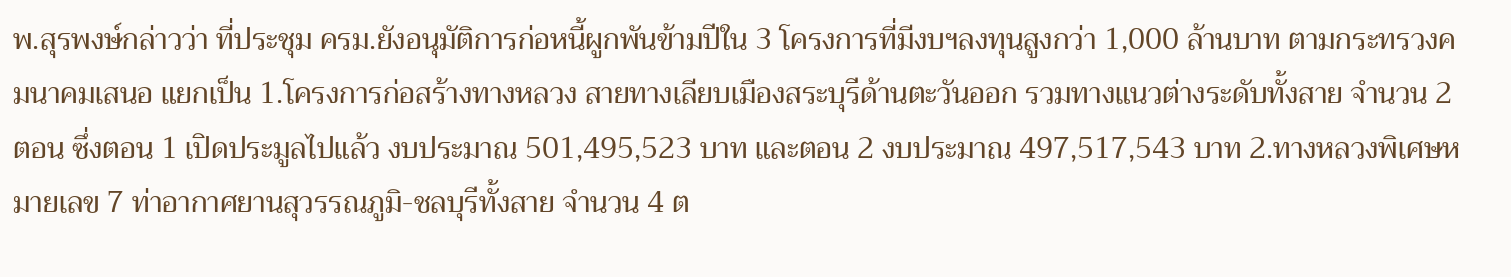พ.สุรพงษ์กล่าวว่า ที่ประชุม ครม.ยังอนุมัติการก่อหนี้ผูกพันข้ามปีใน 3 โครงการที่มีงบฯลงทุนสูงกว่า 1,000 ล้านบาท ตามกระทรวงคมนาคมเสนอ แยกเป็น 1.โครงการก่อสร้างทางหลวง สายทางเลียบเมืองสระบุรีด้านตะวันออก รวมทางแนวต่างระดับทั้งสาย จำนวน 2 ตอน ซึ่งตอน 1 เปิดประมูลไปแล้ว งบประมาณ 501,495,523 บาท และตอน 2 งบประมาณ 497,517,543 บาท 2.ทางหลวงพิเศษหมายเลข 7 ท่าอากาศยานสุวรรณภูมิ-ชลบุรีทั้งสาย จำนวน 4 ต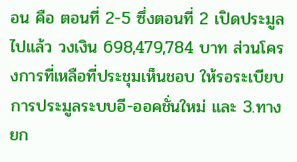อน คือ ตอนที่ 2-5 ซึ่งตอนที่ 2 เปิดประมูลไปแล้ว วงเงิน 698,479,784 บาท ส่วนโครงการที่เหลือที่ประชุมเห็นชอบ ให้รอระเบียบการประมูลระบบอี-ออคชั่นใหม่ และ 3.ทางยก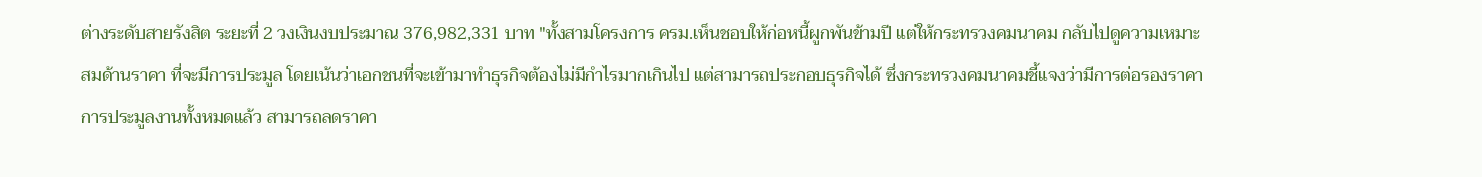ต่างระดับสายรังสิต ระยะที่ 2 วงเงินงบประมาณ 376,982,331 บาท "ทั้งสามโครงการ ครม.เห็นชอบให้ก่อหนี้ผูกพันข้ามปี แต่ให้กระทรวงคมนาคม กลับไปดูความเหมาะสมด้านราคา ที่จะมีการประมูล โดยเน้นว่าเอกชนที่จะเข้ามาทำธุรกิจต้องไม่มีกำไรมากเกินไป แต่สามารถประกอบธุรกิจได้ ซึ่งกระทรวงคมนาคมชี้แจงว่ามีการต่อรองราคาการประมูลงานทั้งหมดแล้ว สามารถลดราคา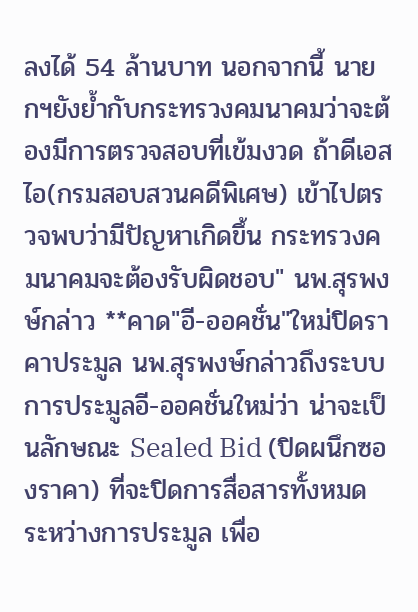ลงได้ 54 ล้านบาท นอกจากนี้ นายกฯยังย้ำกับกระทรวงคมนาคมว่าจะต้องมีการตรวจสอบที่เข้มงวด ถ้าดีเอสไอ(กรมสอบสวนคดีพิเศษ) เข้าไปตรวจพบว่ามีปัญหาเกิดขึ้น กระทรวงคมนาคมจะต้องรับผิดชอบ" นพ.สุรพงษ์กล่าว **คาด"อี-ออคชั่น"ใหม่ปิดราคาประมูล นพ.สุรพงษ์กล่าวถึงระบบการประมูลอี-ออคชั่นใหม่ว่า น่าจะเป็นลักษณะ Sealed Bid (ปิดผนึกซองราคา) ที่จะปิดการสื่อสารทั้งหมด ระหว่างการประมูล เพื่อ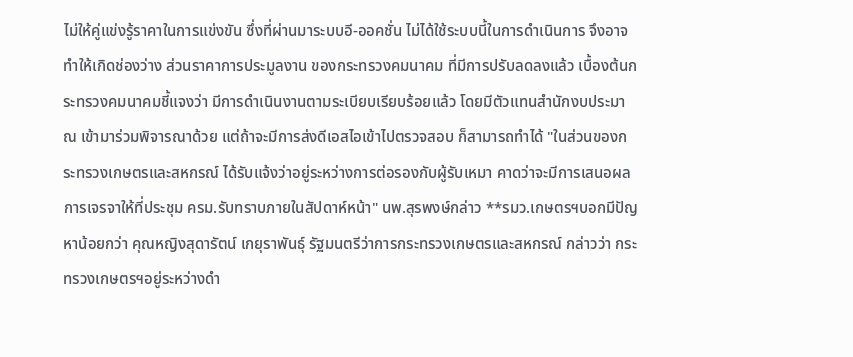ไม่ให้คู่แข่งรู้ราคาในการแข่งขัน ซึ่งที่ผ่านมาระบบอี-ออคชั่น ไม่ได้ใช้ระบบนี้ในการดำเนินการ จึงอาจทำให้เกิดช่องว่าง ส่วนราคาการประมูลงาน ของกระทรวงคมนาคม ที่มีการปรับลดลงแล้ว เบื้องต้นกระทรวงคมนาคมชี้แจงว่า มีการดำเนินงานตามระเบียบเรียบร้อยแล้ว โดยมีตัวแทนสำนักงบประมาณ เข้ามาร่วมพิจารณาด้วย แต่ถ้าจะมีการส่งดีเอสไอเข้าไปตรวจสอบ ก็สามารถทำได้ "ในส่วนของกระทรวงเกษตรและสหกรณ์ ได้รับแจ้งว่าอยู่ระหว่างการต่อรองกับผู้รับเหมา คาดว่าจะมีการเสนอผลการเจรจาให้ที่ประชุม ครม.รับทราบภายในสัปดาห์หน้า" นพ.สุรพงษ์กล่าว **รมว.เกษตรฯบอกมีปัญหาน้อยกว่า คุณหญิงสุดารัตน์ เกยุราพันธุ์ รัฐมนตรีว่าการกระทรวงเกษตรและสหกรณ์ กล่าวว่า กระทรวงเกษตรฯอยู่ระหว่างดำ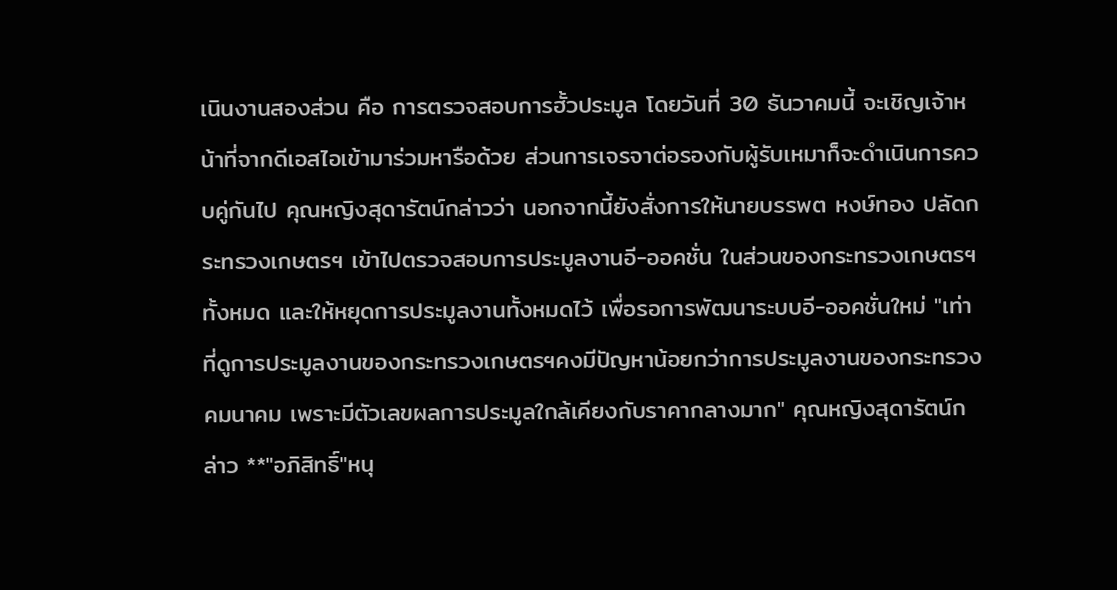เนินงานสองส่วน คือ การตรวจสอบการฮั้วประมูล โดยวันที่ 30 ธันวาคมนี้ จะเชิญเจ้าหน้าที่จากดีเอสไอเข้ามาร่วมหารือด้วย ส่วนการเจรจาต่อรองกับผู้รับเหมาก็จะดำเนินการควบคู่กันไป คุณหญิงสุดารัตน์กล่าวว่า นอกจากนี้ยังสั่งการให้นายบรรพต หงษ์ทอง ปลัดกระทรวงเกษตรฯ เข้าไปตรวจสอบการประมูลงานอี-ออคชั่น ในส่วนของกระทรวงเกษตรฯทั้งหมด และให้หยุดการประมูลงานทั้งหมดไว้ เพื่อรอการพัฒนาระบบอี-ออคชั่นใหม่ "เท่าที่ดูการประมูลงานของกระทรวงเกษตรฯคงมีปัญหาน้อยกว่าการประมูลงานของกระทรวงคมนาคม เพราะมีตัวเลขผลการประมูลใกล้เคียงกับราคากลางมาก" คุณหญิงสุดารัตน์กล่าว **"อภิสิทธิ์"หนุ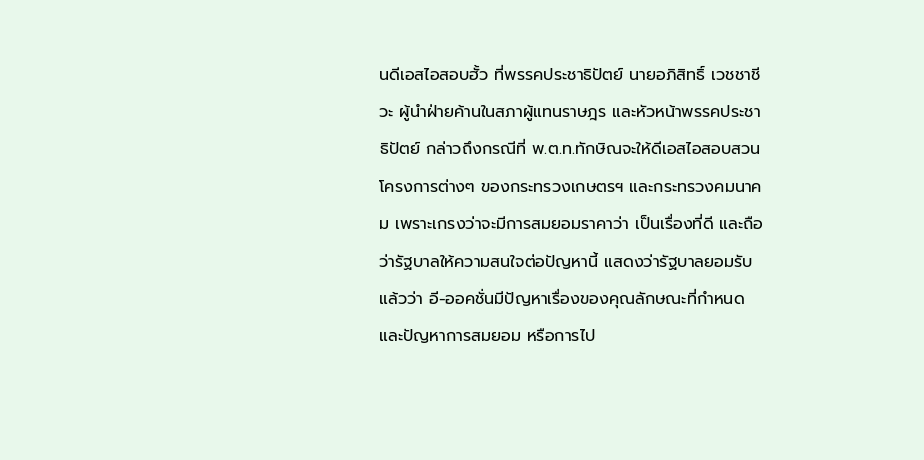นดีเอสไอสอบฮั้ว ที่พรรคประชาธิปัตย์ นายอภิสิทธิ์ เวชชาชีวะ ผู้นำฝ่ายค้านในสภาผู้แทนราษฎร และหัวหน้าพรรคประชาธิปัตย์ กล่าวถึงกรณีที่ พ.ต.ท.ทักษิณจะให้ดีเอสไอสอบสวนโครงการต่างๆ ของกระทรวงเกษตรฯ และกระทรวงคมนาคม เพราะเกรงว่าจะมีการสมยอมราคาว่า เป็นเรื่องที่ดี และถือว่ารัฐบาลให้ความสนใจต่อปัญหานี้ แสดงว่ารัฐบาลยอมรับแล้วว่า อี-ออคชั่นมีปัญหาเรื่องของคุณลักษณะที่กำหนด และปัญหาการสมยอม หรือการไป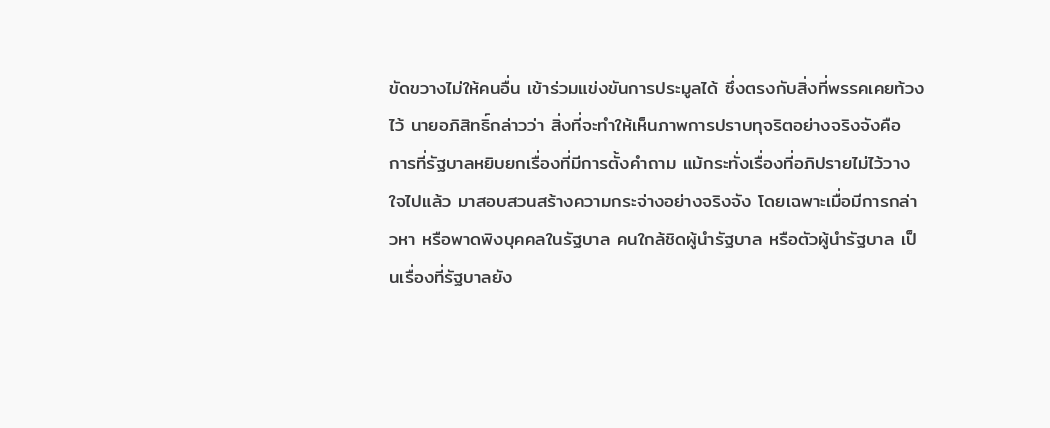ขัดขวางไม่ให้คนอื่น เข้าร่วมแข่งขันการประมูลได้ ซึ่งตรงกับสิ่งที่พรรคเคยท้วงไว้ นายอภิสิทธิ์กล่าวว่า สิ่งที่จะทำให้เห็นภาพการปราบทุจริตอย่างจริงจังคือ การที่รัฐบาลหยิบยกเรื่องที่มีการตั้งคำถาม แม้กระทั่งเรื่องที่อภิปรายไม่ไว้วางใจไปแล้ว มาสอบสวนสร้างความกระจ่างอย่างจริงจัง โดยเฉพาะเมื่อมีการกล่าวหา หรือพาดพิงบุคคลในรัฐบาล คนใกล้ชิดผู้นำรัฐบาล หรือตัวผู้นำรัฐบาล เป็นเรื่องที่รัฐบาลยัง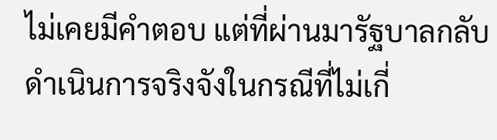ไม่เคยมีคำตอบ แต่ที่ผ่านมารัฐบาลกลับดำเนินการจริงจังในกรณีที่ไม่เกี่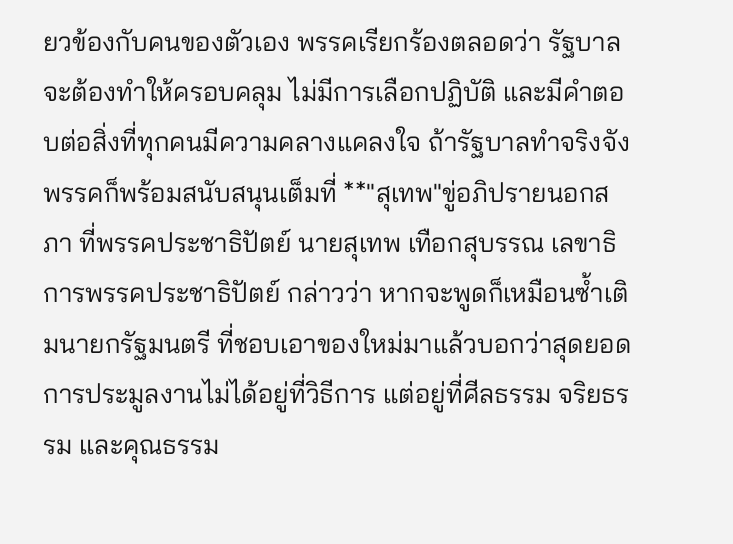ยวข้องกับคนของตัวเอง พรรคเรียกร้องตลอดว่า รัฐบาลจะต้องทำให้ครอบคลุม ไม่มีการเลือกปฏิบัติ และมีคำตอบต่อสิ่งที่ทุกคนมีความคลางแคลงใจ ถ้ารัฐบาลทำจริงจัง พรรคก็พร้อมสนับสนุนเต็มที่ **"สุเทพ"ขู่อภิปรายนอกสภา ที่พรรคประชาธิปัตย์ นายสุเทพ เทือกสุบรรณ เลขาธิการพรรคประชาธิปัตย์ กล่าวว่า หากจะพูดก็เหมือนซ้ำเติมนายกรัฐมนตรี ที่ชอบเอาของใหม่มาแล้วบอกว่าสุดยอด การประมูลงานไม่ได้อยู่ที่วิธีการ แต่อยู่ที่ศีลธรรม จริยธรรม และคุณธรรม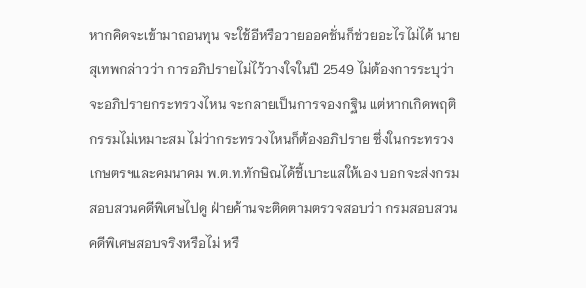หากคิดจะเข้ามาถอนทุน จะใช้อีหรือวายออคชั่นก็ช่วยอะไรไม่ได้ นายสุเทพกล่าวว่า การอภิปรายไม่ไว้วางใจในปี 2549 ไม่ต้องการระบุว่าจะอภิปรายกระทรวงไหน จะกลายเป็นการจองกฐิน แต่หากเกิดพฤติกรรมไม่เหมาะสม ไม่ว่ากระทรวงไหนก็ต้องอภิปราย ซึ่งในกระทรวงเกษตรฯและคมนาคม พ.ต.ท.ทักษิณได้ชี้เบาะแสให้เอง บอกจะส่งกรมสอบสวนคดีพิเศษไปดู ฝ่ายค้านจะติดตามตรวจสอบว่า กรมสอบสวนคดีพิเศษสอบจริงหรือไม่ หรื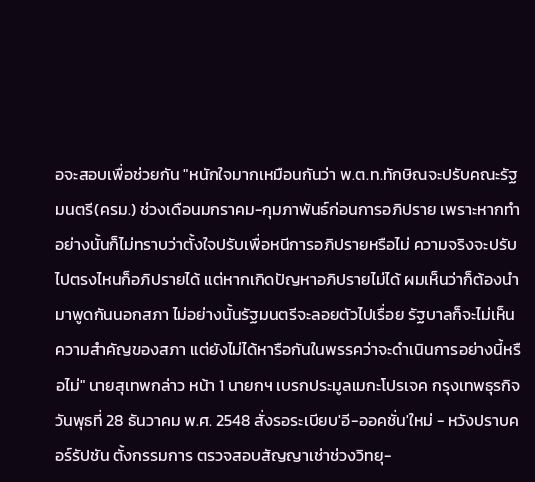อจะสอบเพื่อช่วยกัน "หนักใจมากเหมือนกันว่า พ.ต.ท.ทักษิณจะปรับคณะรัฐมนตรี(ครม.) ช่วงเดือนมกราคม-กุมภาพันธ์ก่อนการอภิปราย เพราะหากทำอย่างนั้นก็ไม่ทราบว่าตั้งใจปรับเพื่อหนีการอภิปรายหรือไม่ ความจริงจะปรับไปตรงไหนก็อภิปรายได้ แต่หากเกิดปัญหาอภิปรายไม่ได้ ผมเห็นว่าก็ต้องนำมาพูดกันนอกสภา ไม่อย่างนั้นรัฐมนตรีจะลอยตัวไปเรื่อย รัฐบาลก็จะไม่เห็นความสำคัญของสภา แต่ยังไม่ได้หารือกันในพรรคว่าจะดำเนินการอย่างนี้หรือไม่" นายสุเทพกล่าว หน้า 1 นายกฯ เบรกประมูลเมกะโปรเจค กรุงเทพธุรกิจ วันพุธที่ 28 ธันวาคม พ.ศ. 2548 สั่งรอระเบียบ'อี-ออคชั่น'ใหม่ - หวังปราบคอร์รัปชัน ตั้งกรรมการ ตรวจสอบสัญญาเช่าช่วงวิทยุ-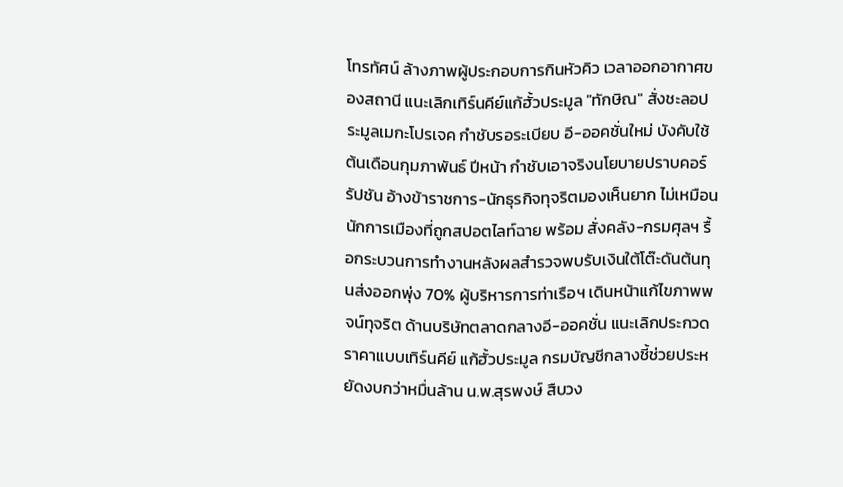โทรทัศน์ ล้างภาพผู้ประกอบการกินหัวคิว เวลาออกอากาศของสถานี แนะเลิกเทิร์นคีย์แก้ฮั้วประมูล "ทักษิณ" สั่งชะลอประมูลเมกะโปรเจค กำชับรอระเบียบ อี-ออคชั่นใหม่ บังคับใช้ต้นเดือนกุมภาพันธ์ ปีหน้า กำชับเอาจริงนโยบายปราบคอร์รัปชัน อ้างข้าราชการ-นักธุรกิจทุจริตมองเห็นยาก ไม่เหมือนนักการเมืองที่ถูกสปอตไลท์ฉาย พร้อม สั่งคลัง-กรมศุลฯ รื้อกระบวนการทำงานหลังผลสำรวจพบรับเงินใต้โต๊ะดันต้นทุนส่งออกพุ่ง 70% ผู้บริหารการท่าเรือฯ เดินหน้าแก้ไขภาพพจน์ทุจริต ด้านบริษัทตลาดกลางอี-ออคชั่น แนะเลิกประกวดราคาแบบเทิร์นคีย์ แก้ฮั้วประมูล กรมบัญชีกลางชี้ช่วยประหยัดงบกว่าหมื่นล้าน น.พ.สุรพงษ์ สืบวง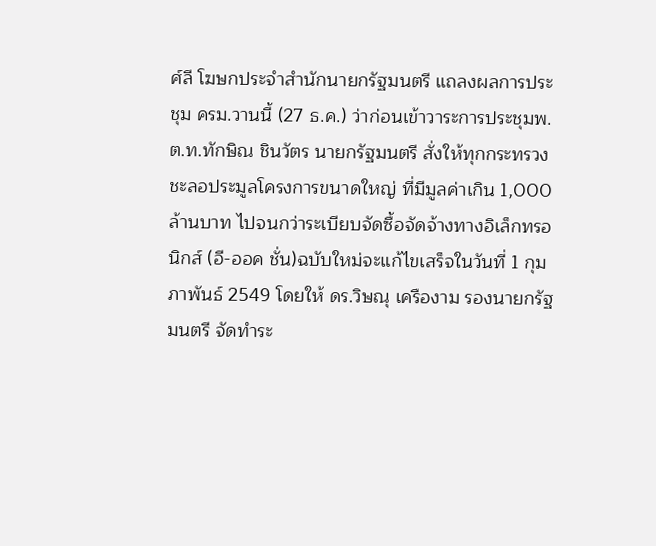ศ์ลี โฆษกประจำสำนักนายกรัฐมนตรี แถลงผลการประชุม ครม.วานนี้ (27 ธ.ค.) ว่าก่อนเข้าวาระการประชุมพ.ต.ท.ทักษิณ ชินวัตร นายกรัฐมนตรี สั่งให้ทุกกระทรวงชะลอประมูลโครงการขนาดใหญ่ ที่มีมูลค่าเกิน 1,000 ล้านบาท ไปจนกว่าระเบียบจัดซื้อจัดจ้างทางอิเล็กทรอนิกส์ (อี-ออค ชั่น)ฉบับใหม่จะแก้ไขเสร็จในวันที่ 1 กุมภาพันธ์ 2549 โดยให้ ดร.วิษณุ เครืองาม รองนายกรัฐมนตรี จัดทำระ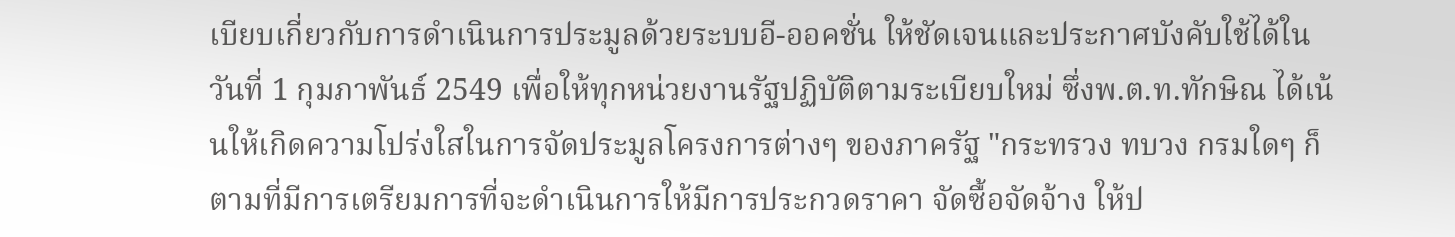เบียบเกี่ยวกับการดำเนินการประมูลด้วยระบบอี-ออคชั่น ให้ชัดเจนและประกาศบังคับใช้ได้ในวันที่ 1 กุมภาพันธ์ 2549 เพื่อให้ทุกหน่วยงานรัฐปฏิบัติตามระเบียบใหม่ ซึ่งพ.ต.ท.ทักษิณ ได้เน้นให้เกิดความโปร่งใสในการจัดประมูลโครงการต่างๆ ของภาครัฐ "กระทรวง ทบวง กรมใดๆ ก็ตามที่มีการเตรียมการที่จะดำเนินการให้มีการประกวดราคา จัดซื้อจัดจ้าง ให้ป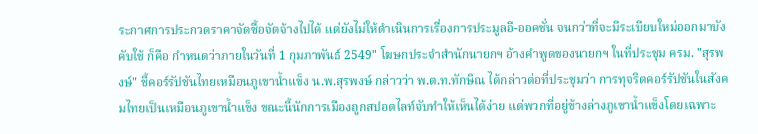ระกาศการประกวดราคาจัดซื้อจัดจ้างไปได้ แต่ยังไม่ให้ดำเนินการเรื่องการประมูลอี-ออคชั่น จนกว่าที่จะมีระเบียบใหม่ออกมาบังคับใช้ ก็คือ กำหนดว่าภายในวันที่ 1 กุมภาพันธ์ 2549" โฆษกประจำสำนักนายกฯ อ้างคำพูดของนายกฯ ในที่ประชุม ครม. "สุรพงษ์" ชี้คอร์รัปชันไทยเหมือนภูเขาน้ำแข็ง น.พ.สุรพงษ์ กล่าวว่า พ.ต.ท.ทักษิณ ได้กล่าวต่อที่ประชุมว่า การทุจริตคอร์รัปชันในสังคมไทยเป็นเหมือนภูเขาน้ำแข็ง ขณะนี้นักการเมืองถูกสปอตไลท์จับทำให้เห็นได้ง่าย แต่พวกที่อยู่ข้างล่างภูเขาน้ำแข็งโดยเฉพาะ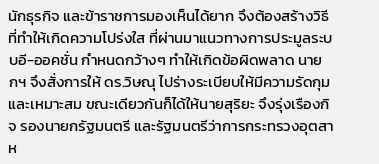นักธุรกิจ และข้าราชการมองเห็นได้ยาก จึงต้องสร้างวิธีที่ทำให้เกิดความโปร่งใส ที่ผ่านมาแนวทางการประมูลระบบอี-ออคชั่น กำหนดกว้างๆ ทำให้เกิดข้อผิดพลาด นายกฯ จึงสั่งการให้ ดร.วิษณุ ไปร่างระเบียบให้มีความรัดกุมและเหมาะสม ขณะเดียวกันก็ได้ให้นายสุริยะ จึงรุ่งเรืองกิจ รองนายกรัฐมนตรี และรัฐมนตรีว่าการกระทรวงอุตสาห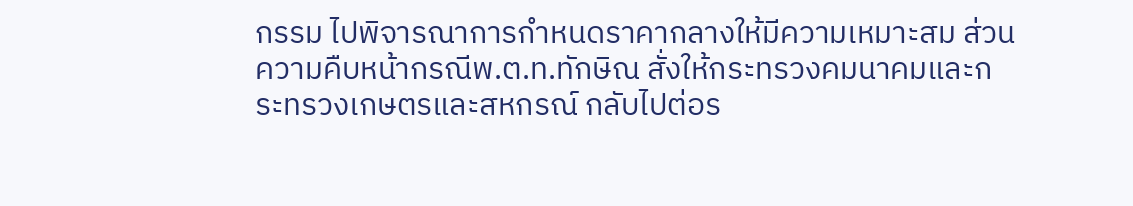กรรม ไปพิจารณาการกำหนดราคากลางให้มีความเหมาะสม ส่วนความคืบหน้ากรณีพ.ต.ท.ทักษิณ สั่งให้กระทรวงคมนาคมและกระทรวงเกษตรและสหกรณ์ กลับไปต่อร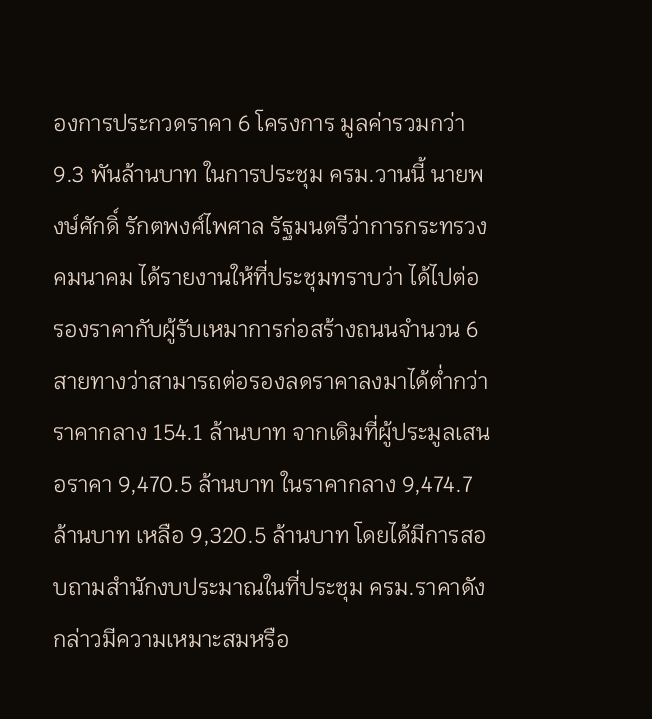องการประกวดราคา 6 โครงการ มูลค่ารวมกว่า 9.3 พันล้านบาท ในการประชุม ครม.วานนี้ นายพงษ์ศักดิ์ รักตพงศ์ไพศาล รัฐมนตรีว่าการกระทรวงคมนาคม ได้รายงานให้ที่ประชุมทราบว่า ได้ไปต่อรองราคากับผู้รับเหมาการก่อสร้างถนนจำนวน 6 สายทางว่าสามารถต่อรองลดราคาลงมาได้ต่ำกว่าราคากลาง 154.1 ล้านบาท จากเดิมที่ผู้ประมูลเสนอราคา 9,470.5 ล้านบาท ในราคากลาง 9,474.7 ล้านบาท เหลือ 9,320.5 ล้านบาท โดยได้มีการสอบถามสำนักงบประมาณในที่ประชุม ครม.ราคาดังกล่าวมีความเหมาะสมหรือ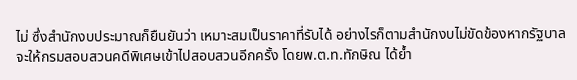ไม่ ซึ่งสำนักงบประมาณก็ยืนยันว่า เหมาะสมเป็นราคาที่รับได้ อย่างไรก็ตามสำนักงบไม่ขัดข้องหากรัฐบาลจะให้กรมสอบสวนคดีพิเศษเข้าไปสอบสวนอีกครั้ง โดยพ.ต.ท.ทักษิณ ได้ย้ำ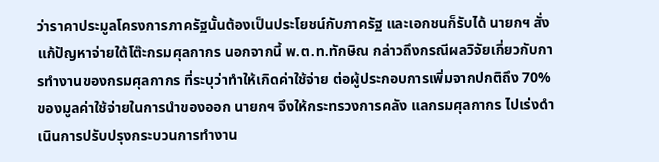ว่าราคาประมูลโครงการภาครัฐนั้นต้องเป็นประโยชน์กับภาครัฐ และเอกชนก็รับได้ นายกฯ สั่งแก้ปัญหาจ่ายใต้โต๊ะกรมศุลกากร นอกจากนี้ พ.ต.ท.ทักษิณ กล่าวถึงกรณีผลวิจัยเกี่ยวกับการทำงานของกรมศุลกากร ที่ระบุว่าทำให้เกิดค่าใช้จ่าย ต่อผู้ประกอบการเพิ่มจากปกติถึง 70% ของมูลค่าใช้จ่ายในการนำของออก นายกฯ จึงให้กระทรวงการคลัง แลกรมศุลกากร ไปเร่งดำเนินการปรับปรุงกระบวนการทำงาน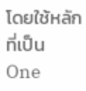โดยใช้หลักที่เป็น One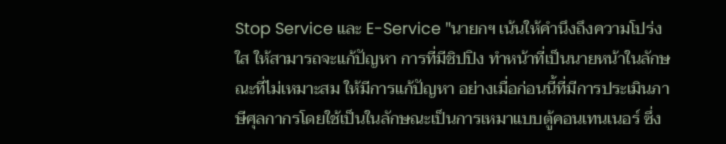Stop Service และ E-Service "นายกฯ เน้นให้คำนึงถึงความโปร่งใส ให้สามารถจะแก้ปัญหา การที่มีชิปปิง ทำหน้าที่เป็นนายหน้าในลักษณะที่ไม่เหมาะสม ให้มีการแก้ปัญหา อย่างเมื่อก่อนนี้ที่มีการประเมินภาษีศุลกากรโดยใช้เป็นในลักษณะเป็นการเหมาแบบตู้คอนเทนเนอร์ ซึ่ง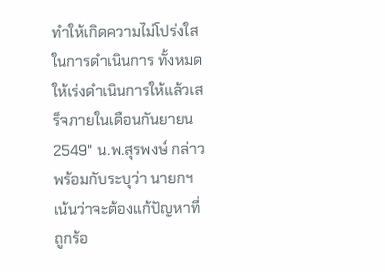ทำให้เกิดความไม่โปร่งใสในการดำเนินการ ทั้งหมดให้เร่งดำเนินการให้แล้วเสร็จภายในเดือนกันยายน 2549" น.พ.สุรพงษ์ กล่าวพร้อมกับระบุว่า นายกฯ เน้นว่าจะต้องแก้ปัญหาที่ถูกร้อ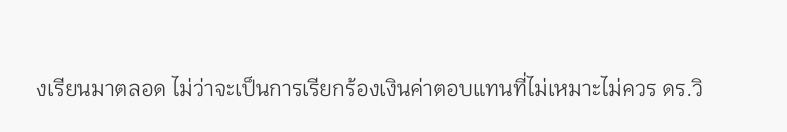งเรียนมาตลอด ไม่ว่าจะเป็นการเรียกร้องเงินค่าตอบแทนที่ไม่เหมาะไม่ควร ดร.วิ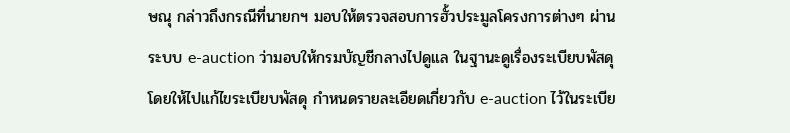ษณุ กล่าวถึงกรณีที่นายกฯ มอบให้ตรวจสอบการฮั้วประมูลโครงการต่างๆ ผ่านระบบ e-auction ว่ามอบให้กรมบัญชีกลางไปดูแล ในฐานะดูเรื่องระเบียบพัสดุ โดยให้ไปแก้ไขระเบียบพัสดุ กำหนดรายละเอียดเกี่ยวกับ e-auction ไว้ในระเบีย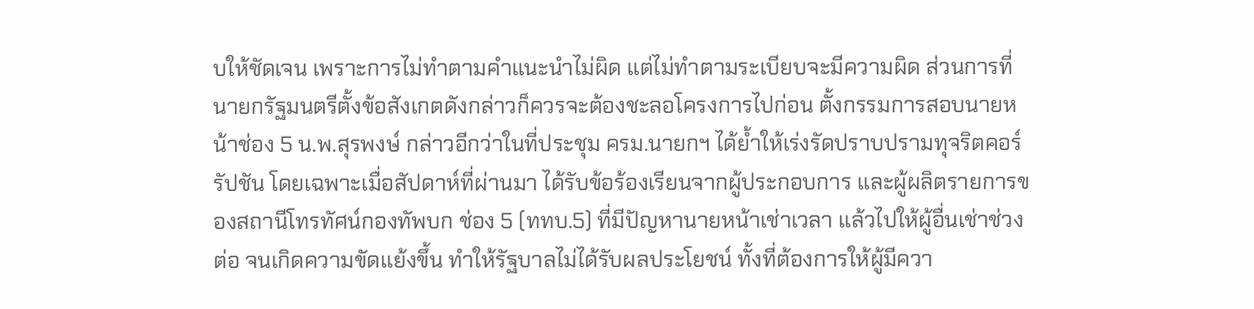บให้ชัดเจน เพราะการไม่ทำตามคำแนะนำไม่ผิด แต่ไม่ทำตามระเบียบจะมีความผิด ส่วนการที่นายกรัฐมนตรีตั้งข้อสังเกตดังกล่าวก็ควรจะต้องชะลอโครงการไปก่อน ตั้งกรรมการสอบนายหน้าช่อง 5 น.พ.สุรพงษ์ กล่าวอีกว่าในที่ประชุม ครม.นายกฯ ได้ย้ำให้เร่งรัดปราบปรามทุจริตคอร์รัปชัน โดยเฉพาะเมื่อสัปดาห์ที่ผ่านมา ได้รับข้อร้องเรียนจากผู้ประกอบการ และผู้ผลิตรายการของสถานีโทรทัศน์กองทัพบก ช่อง 5 (ททบ.5) ที่มีปัญหานายหน้าเช่าเวลา แล้วไปให้ผู้อื่นเช่าช่วงต่อ จนเกิดความขัดแย้งขึ้น ทำให้รัฐบาลไม่ได้รับผลประโยชน์ ทั้งที่ต้องการให้ผู้มีควา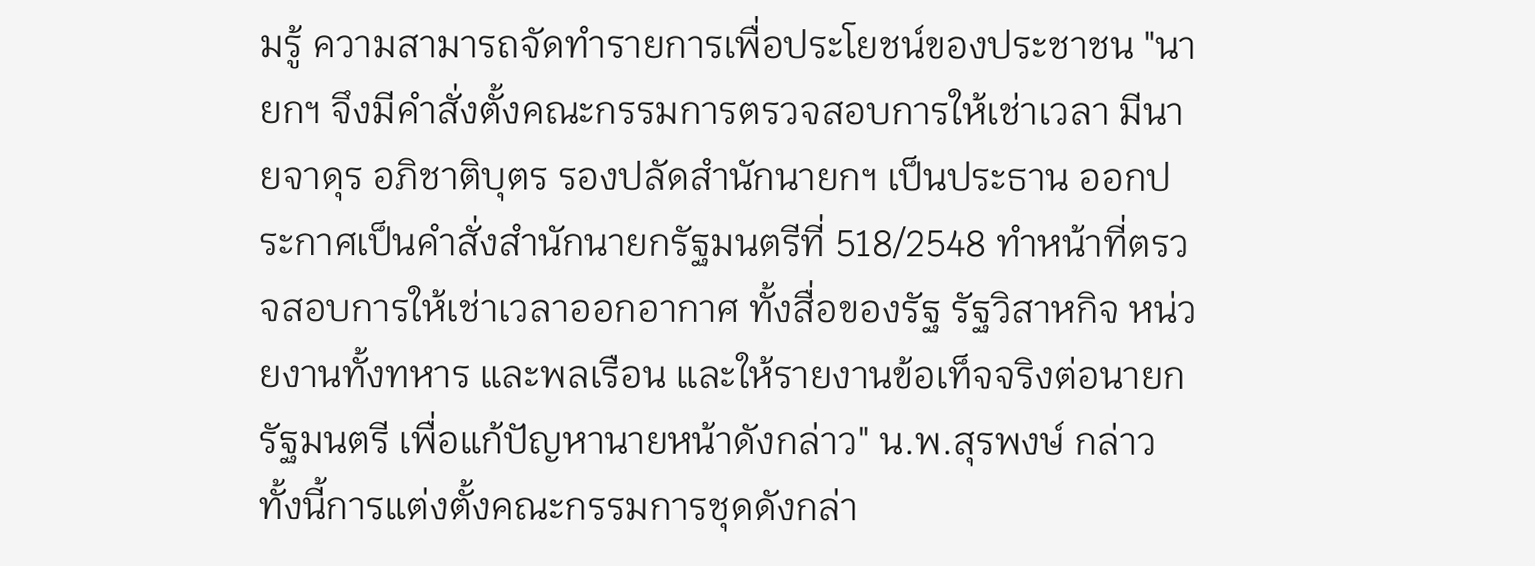มรู้ ความสามารถจัดทำรายการเพื่อประโยชน์ของประชาชน "นายกฯ จึงมีคำสั่งตั้งคณะกรรมการตรวจสอบการให้เช่าเวลา มีนายจาดุร อภิชาติบุตร รองปลัดสำนักนายกฯ เป็นประธาน ออกประกาศเป็นคำสั่งสำนักนายกรัฐมนตรีที่ 518/2548 ทำหน้าที่ตรวจสอบการให้เช่าเวลาออกอากาศ ทั้งสื่อของรัฐ รัฐวิสาหกิจ หน่วยงานทั้งทหาร และพลเรือน และให้รายงานข้อเท็จจริงต่อนายกรัฐมนตรี เพื่อแก้ปัญหานายหน้าดังกล่าว" น.พ.สุรพงษ์ กล่าว ทั้งนี้การแต่งตั้งคณะกรรมการชุดดังกล่า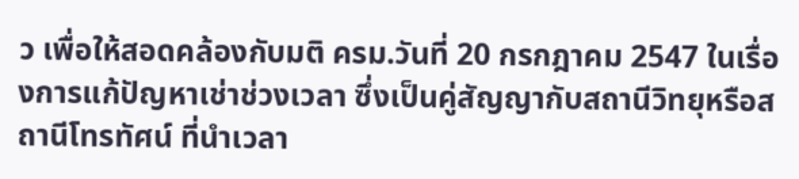ว เพื่อให้สอดคล้องกับมติ ครม.วันที่ 20 กรกฎาคม 2547 ในเรื่องการแก้ปัญหาเช่าช่วงเวลา ซึ่งเป็นคู่สัญญากับสถานีวิทยุหรือสถานีโทรทัศน์ ที่นำเวลา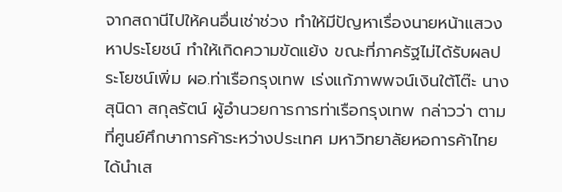จากสถานีไปให้คนอื่นเช่าช่วง ทำให้มีปัญหาเรื่องนายหน้าแสวงหาประโยชน์ ทำให้เกิดความขัดแย้ง ขณะที่ภาครัฐไม่ได้รับผลประโยชน์เพิ่ม ผอ.ท่าเรือกรุงเทพ เร่งแก้ภาพพจน์เงินใต้โต๊ะ นางสุนิดา สกุลรัตน์ ผู้อำนวยการการท่าเรือกรุงเทพ กล่าวว่า ตามที่ศูนย์ศึกษาการค้าระหว่างประเทศ มหาวิทยาลัยหอการค้าไทย ได้นำเส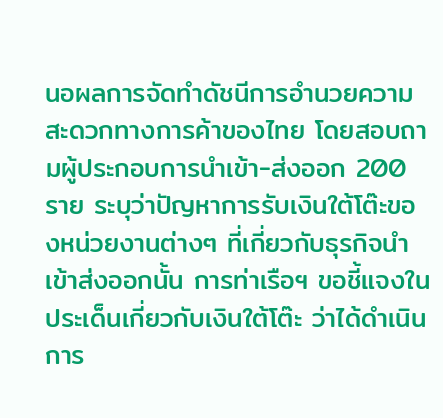นอผลการจัดทำดัชนีการอำนวยความสะดวกทางการค้าของไทย โดยสอบถามผู้ประกอบการนำเข้า-ส่งออก 200 ราย ระบุว่าปัญหาการรับเงินใต้โต๊ะของหน่วยงานต่างๆ ที่เกี่ยวกับธุรกิจนำเข้าส่งออกนั้น การท่าเรือฯ ขอชี้แจงในประเด็นเกี่ยวกับเงินใต้โต๊ะ ว่าได้ดำเนินการ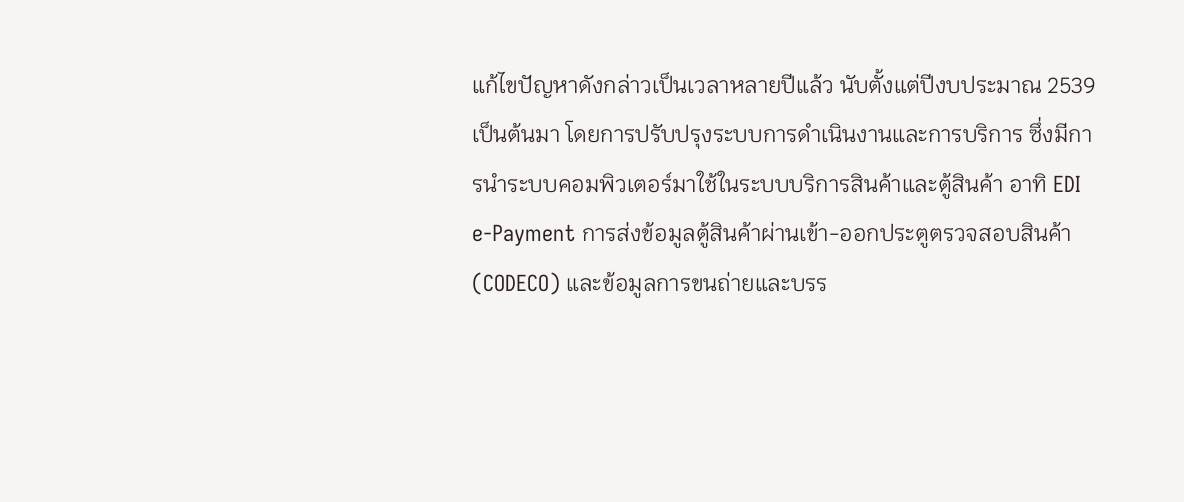แก้ไขปัญหาดังกล่าวเป็นเวลาหลายปีแล้ว นับตั้งแต่ปีงบประมาณ 2539 เป็นต้นมา โดยการปรับปรุงระบบการดำเนินงานและการบริการ ซึ่งมีการนำระบบคอมพิวเตอร์มาใช้ในระบบบริการสินค้าและตู้สินค้า อาทิ EDI e-Payment การส่งข้อมูลตู้สินค้าผ่านเข้า-ออกประตูตรวจสอบสินค้า (CODECO) และข้อมูลการขนถ่ายและบรร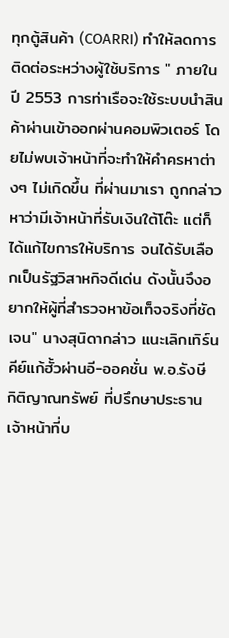ทุกตู้สินค้า (COARRI) ทำให้ลดการติดต่อระหว่างผู้ใช้บริการ " ภายในปี 2553 การท่าเรือจะใช้ระบบนำสินค้าผ่านเข้าออกผ่านคอมพิวเตอร์ โดยไม่พบเจ้าหน้าที่จะทำให้คำครหาต่างๆ ไม่เกิดขึ้น ที่ผ่านมาเรา ถูกกล่าวหาว่ามีเจ้าหน้าที่รับเงินใต้โต๊ะ แต่ก็ได้แก้ไขการให้บริการ จนได้รับเลือกเป็นรัฐวิสาหกิจดีเด่น ดังนั้นจึงอยากให้ผู้ที่สำรวจหาข้อเท็จจริงที่ชัดเจน" นางสุนิดากล่าว แนะเลิกเทิร์นคีย์แก้ฮั้วผ่านอี-ออคชั่น พ.อ.รังษี กิติญาณทรัพย์ ที่ปรึกษาประธานเจ้าหน้าที่บ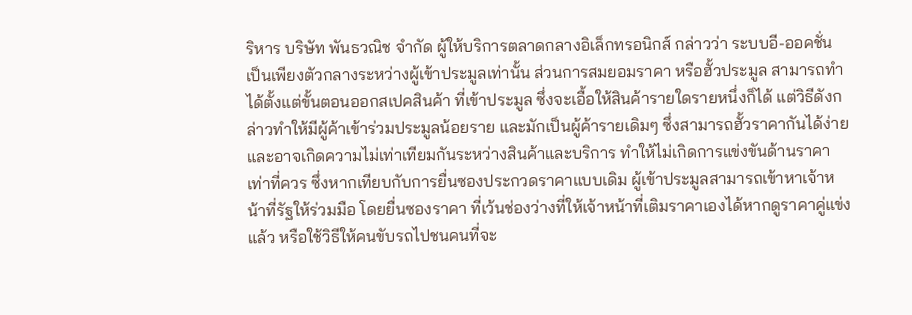ริหาร บริษัท พันธวณิช จำกัด ผู้ให้บริการตลาดกลางอิเล็กทรอนิกส์ กล่าวว่า ระบบอี-ออคชั่น เป็นเพียงตัวกลางระหว่างผู้เข้าประมูลเท่านั้น ส่วนการสมยอมราคา หรือฮั้วประมูล สามารถทำได้ตั้งแต่ขั้นตอนออกสเปคสินค้า ที่เข้าประมูล ซึ่งจะเอื้อให้สินค้ารายใดรายหนึ่งก็ได้ แต่วิธีดังกล่าวทำให้มีผู้ค้าเข้าร่วมประมูลน้อยราย และมักเป็นผู้ค้ารายเดิมๆ ซึ่งสามารถฮั้วราคากันได้ง่าย และอาจเกิดความไม่เท่าเทียมกันระหว่างสินค้าและบริการ ทำให้ไม่เกิดการแข่งขันด้านราคาเท่าที่ควร ซึ่งหากเทียบกับการยื่นซองประกวดราคาแบบเดิม ผู้เข้าประมูลสามารถเข้าหาเจ้าหน้าที่รัฐให้ร่วมมือ โดยยื่นซองราคา ที่เว้นช่องว่างที่ให้เจ้าหน้าที่เติมราคาเองได้หากดูราคาคู่แข่งแล้ว หรือใช้วิธีให้คนขับรถไปชนคนที่จะ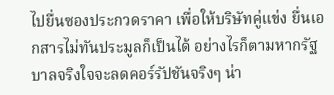ไปยื่นซองประกวดราคา เพื่อให้บริษัทคู่แข่ง ยื่นเอกสารไม่ทันประมูลก็เป็นได้ อย่างไรก็ตามหากรัฐบาลจริงใจจะลดคอร์รัปชันจริงๆ น่า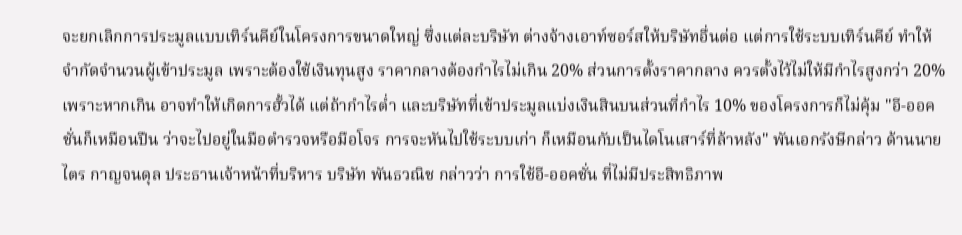จะยกเลิกการประมูลแบบเทิร์นคีย์ในโครงการขนาดใหญ่ ซึ่งแต่ละบริษัท ต่างจ้างเอาท์ซอร์สให้บริษัทอื่นต่อ แต่การใช้ระบบเทิร์นคีย์ ทำให้จำกัดจำนวนผู้เข้าประมูล เพราะต้องใช้เงินทุนสูง ราคากลางต้องกำไรไม่เกิน 20% ส่วนการตั้งราคากลาง ควรตั้งไว้ไม่ให้มีกำไรสูงกว่า 20% เพราะหากเกิน อาจทำให้เกิดการฮั้วได้ แต่ถ้ากำไรต่ำ และบริษัทที่เข้าประมูลแบ่งเงินสินบนส่วนที่กำไร 10% ของโครงการก็ไม่คุ้ม "อี-ออคชั่นก็เหมือนปืน ว่าจะไปอยู่ในมือตำรวจหรือมือโจร การจะหันไปใช้ระบบเก่า ก็เหมือนกับเป็นไดโนเสาร์ที่ล้าหลัง" พันเอกรังษีกล่าว ด้านนายไตร กาญจนดุล ประธานเจ้าหน้าที่บริหาร บริษัท พันธวณิช กล่าวว่า การใช้อี-ออคชั่น ที่ไม่มีประสิทธิภาพ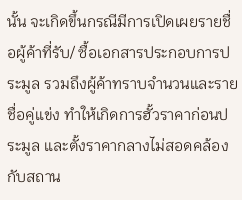นั้น จะเกิดขึ้นกรณีมีการเปิดเผยรายชื่อผู้ค้าที่รับ/ ซื้อเอกสารประกอบการประมูล รวมถึงผู้ค้าทราบจำนวนและรายชื่อคู่แข่ง ทำให้เกิดการฮั้วราคาก่อนประมูล และตั้งราคากลางไม่สอดคล้องกับสถาน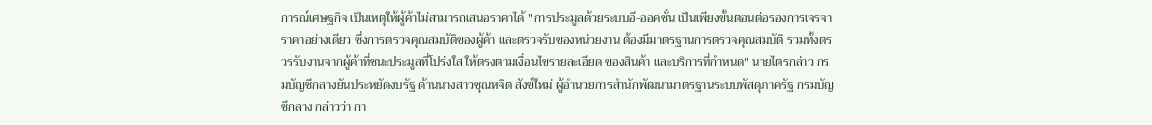การณ์เศษฐกิจ เป็นเหตุให้ผู้ค้าไม่สามารถเสนอราคาได้ "การประมูลด้วยระบบอี-ออคชั่น เป็นเพียงขั้นตอนต่อรองการเจรจาราคาอย่างเดียว ซึ่งการตรวจคุณสมบัติของผู้ค้า และตรวจรับของหน่วยงาน ต้องมีมาตรฐานการตรวจคุณสมบัติ รวมทั้งตรวรรับงานจากผู้ค้าที่ชนะประมูลที่โปร่งใส ให้ตรงตามเงื่อนไขรายละเอียด ของสินค้า และบริการที่กำหนด" นายไตรกล่าว กรมบัญชีกลางยันประหยัดงบรัฐ ด้านนางสาวชุณหจิต สังข์ใหม่ ผู้อำนวยการสำนักพัฒนามาตรฐานระบบพัสดุภาครัฐ กรมบัญชีกลาง กล่าวว่า กา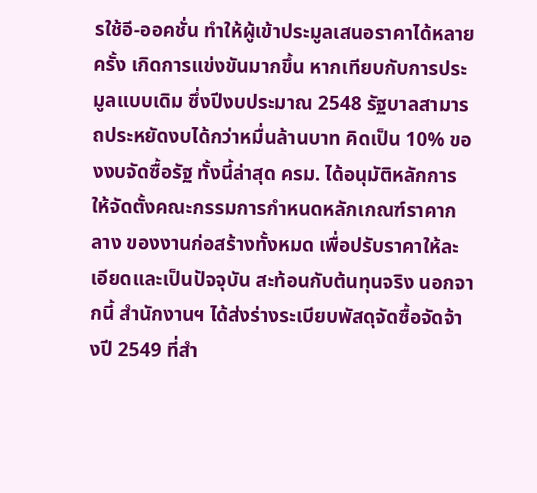รใช้อี-ออคชั่น ทำให้ผู้เข้าประมูลเสนอราคาได้หลายครั้ง เกิดการแข่งขันมากขึ้น หากเทียบกับการประมูลแบบเดิม ซึ่งปีงบประมาณ 2548 รัฐบาลสามารถประหยัดงบได้กว่าหมื่นล้านบาท คิดเป็น 10% ของงบจัดซื้อรัฐ ทั้งนี้ล่าสุด ครม. ได้อนุมัติหลักการ ให้จัดตั้งคณะกรรมการกำหนดหลักเกณฑ์ราคากลาง ของงานก่อสร้างทั้งหมด เพื่อปรับราคาให้ละเอียดและเป็นปัจจุบัน สะท้อนกับต้นทุนจริง นอกจากนี้ สำนักงานฯ ได้ส่งร่างระเบียบพัสดุจัดซื้อจัดจ้างปี 2549 ที่สำ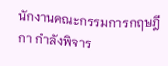นักงานคณะกรรมการกฤษฎีกา กำลังพิจาร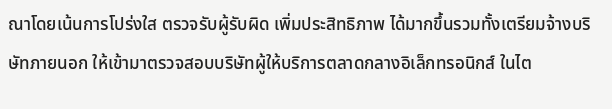ณาโดยเน้นการโปร่งใส ตรวจรับผู้รับผิด เพิ่มประสิทธิภาพ ได้มากขึ้นรวมทั้งเตรียมจ้างบริษัทภายนอก ให้เข้ามาตรวจสอบบริษัทผู้ให้บริการตลาดกลางอิเล็กทรอนิกส์ ในไต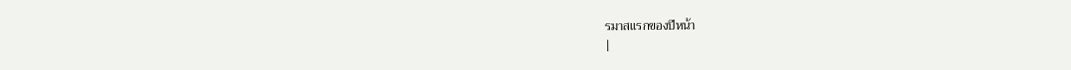รมาสแรกของปีหน้า
|